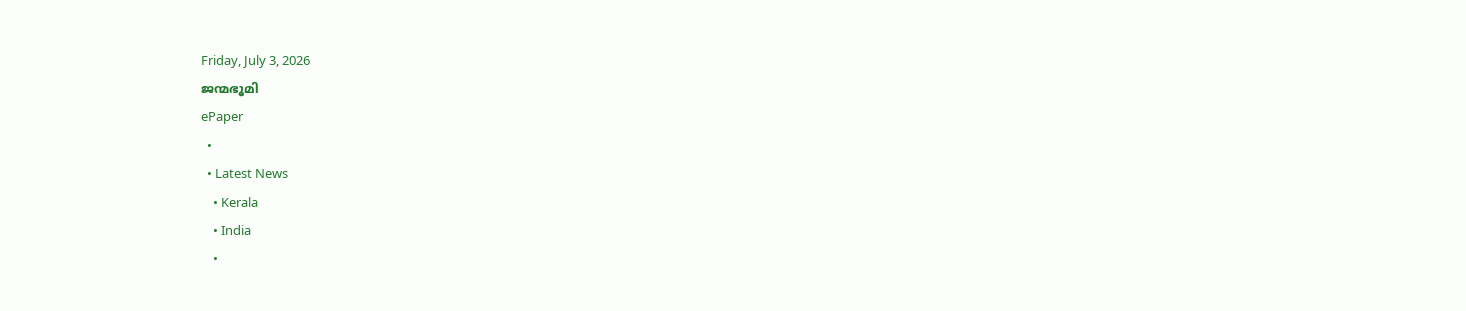Friday, July 3, 2026
ജന്മഭൂമി
ePaper
  •
  • Latest News
    • Kerala
    • India
    •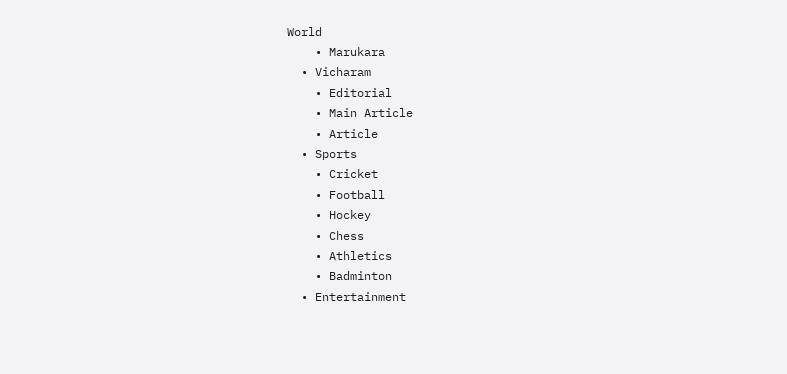World
    • Marukara
  • Vicharam
    • Editorial
    • Main Article
    • Article
  • Sports
    • Cricket
    • Football
    • Hockey
    • Chess
    • Athletics
    • Badminton
  • Entertainment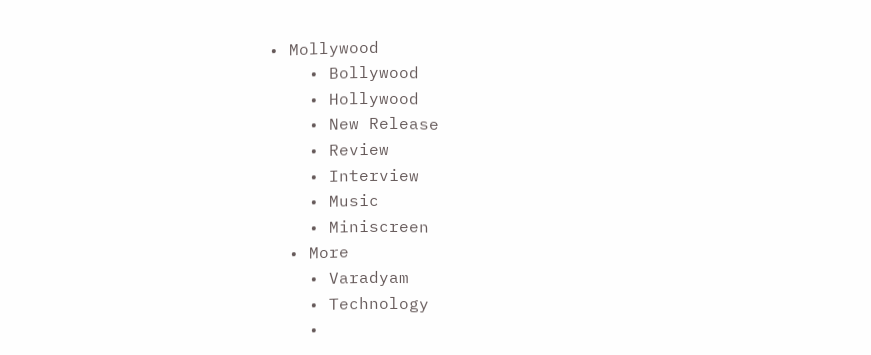• Mollywood
    • Bollywood
    • Hollywood
    • New Release
    • Review
    • Interview
    • Music
    • Miniscreen
  • More
    • Varadyam
    • Technology
    •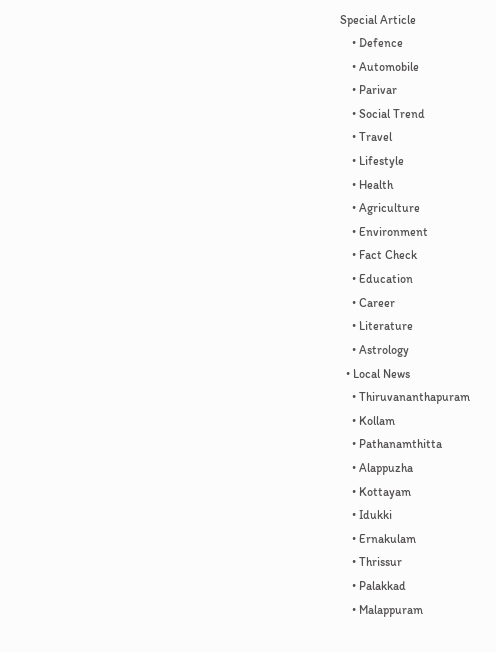Special Article
    • Defence
    • Automobile
    • Parivar
    • Social Trend
    • Travel
    • Lifestyle
    • Health
    • Agriculture
    • Environment
    • Fact Check
    • Education
    • Career
    • Literature
    • Astrology
  • Local News
    • Thiruvananthapuram
    • Kollam
    • Pathanamthitta
    • Alappuzha
    • Kottayam
    • Idukki
    • Ernakulam
    • Thrissur
    • Palakkad
    • Malappuram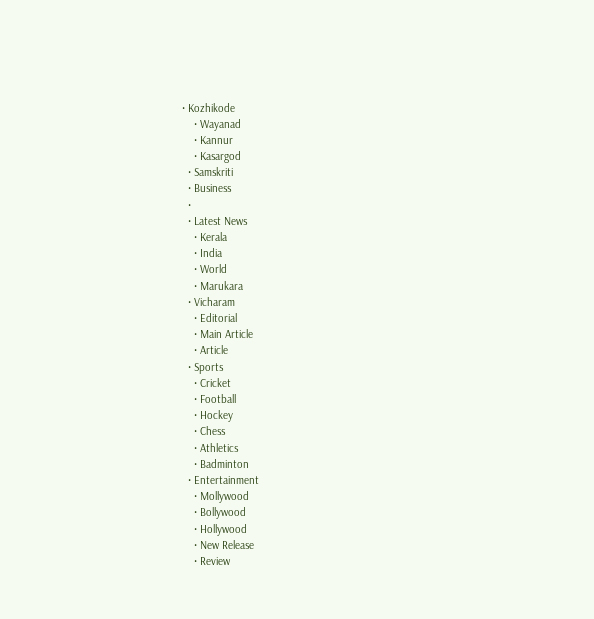• Kozhikode
    • Wayanad
    • Kannur
    • Kasargod
  • Samskriti
  • Business
  •
  • Latest News
    • Kerala
    • India
    • World
    • Marukara
  • Vicharam
    • Editorial
    • Main Article
    • Article
  • Sports
    • Cricket
    • Football
    • Hockey
    • Chess
    • Athletics
    • Badminton
  • Entertainment
    • Mollywood
    • Bollywood
    • Hollywood
    • New Release
    • Review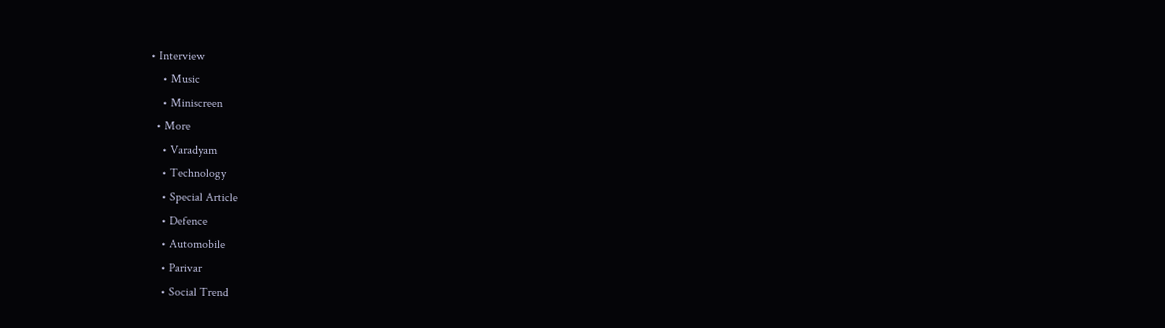• Interview
    • Music
    • Miniscreen
  • More
    • Varadyam
    • Technology
    • Special Article
    • Defence
    • Automobile
    • Parivar
    • Social Trend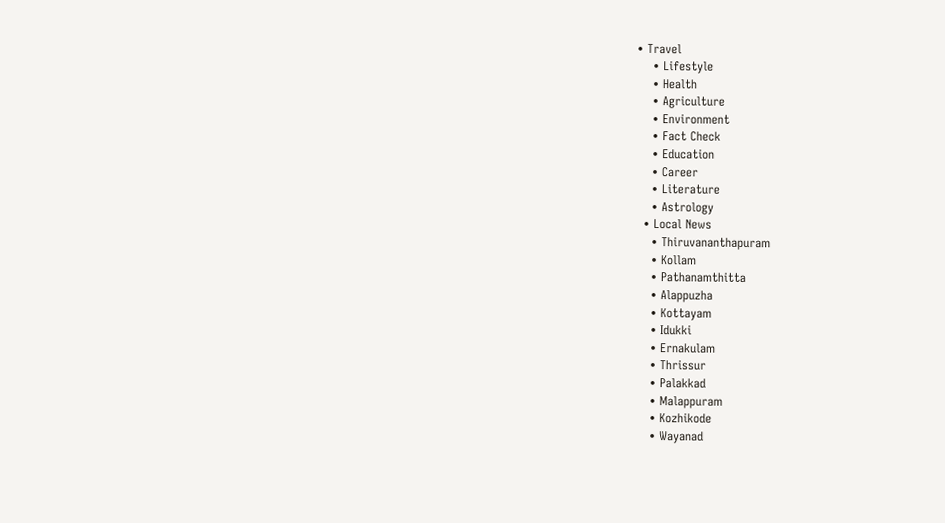• Travel
    • Lifestyle
    • Health
    • Agriculture
    • Environment
    • Fact Check
    • Education
    • Career
    • Literature
    • Astrology
  • Local News
    • Thiruvananthapuram
    • Kollam
    • Pathanamthitta
    • Alappuzha
    • Kottayam
    • Idukki
    • Ernakulam
    • Thrissur
    • Palakkad
    • Malappuram
    • Kozhikode
    • Wayanad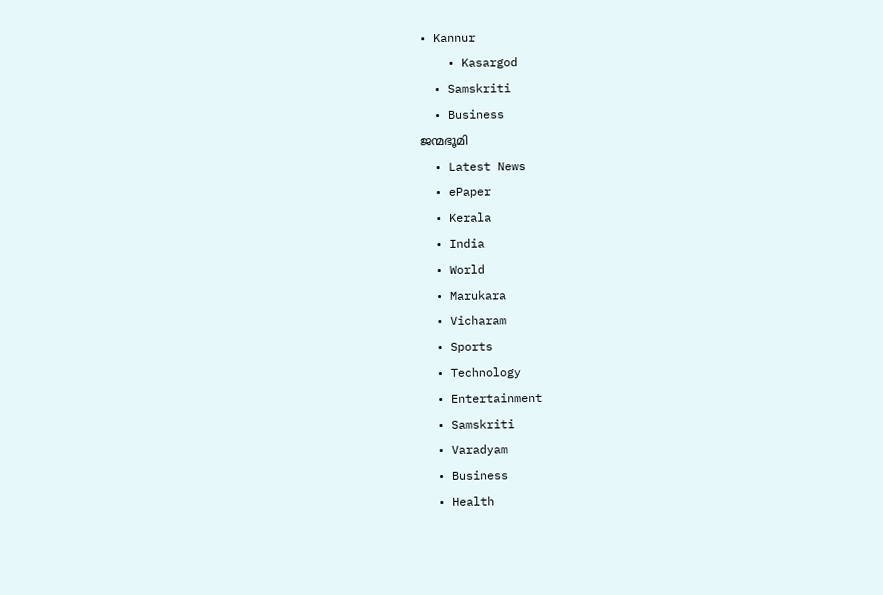• Kannur
    • Kasargod
  • Samskriti
  • Business
ജന്മഭൂമി
  • Latest News
  • ePaper
  • Kerala
  • India
  • World
  • Marukara
  • Vicharam
  • Sports
  • Technology
  • Entertainment
  • Samskriti
  • Varadyam
  • Business
  • Health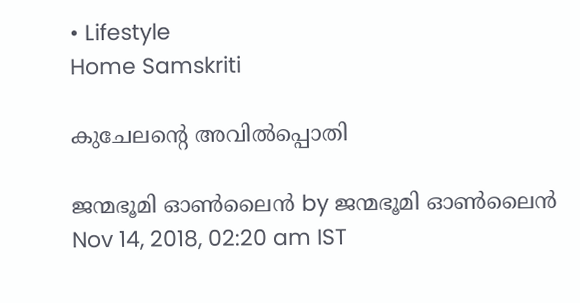• Lifestyle
Home Samskriti

കുചേലന്റെ അവില്‍പ്പൊതി

ജന്മഭൂമി ഓണ്‍ലൈന്‍ by ജന്മഭൂമി ഓണ്‍ലൈന്‍
Nov 14, 2018, 02:20 am IST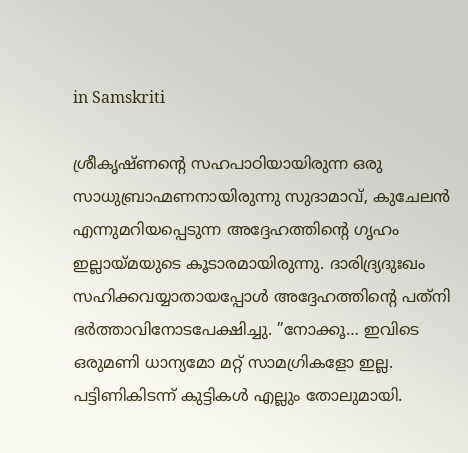in Samskriti

ശ്രീകൃഷ്ണന്റെ സഹപാഠിയായിരുന്ന ഒരു സാധുബ്രാഹ്മണനായിരുന്നു സുദാമാവ്, കുചേലന്‍ എന്നുമറിയപ്പെടുന്ന അദ്ദേഹത്തിന്റെ ഗൃഹം ഇല്ലായ്‌മയുടെ കൂടാരമായിരുന്നു. ദാരിദ്ര്യദുഃഖം സഹിക്കവയ്യാതായപ്പോള്‍ അദ്ദേഹത്തിന്റെ പത്‌നി ഭര്‍ത്താവിനോടപേക്ഷിച്ചു. ”നോക്കൂ… ഇവിടെ ഒരുമണി ധാന്യമോ മറ്റ് സാമഗ്രികളോ ഇല്ല. പട്ടിണികിടന്ന് കുട്ടികള്‍ എല്ലും തോലുമായി.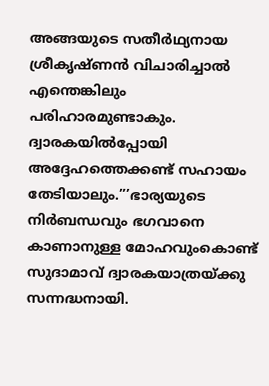അങ്ങയുടെ സതീര്‍ഥ്യനായ ശ്രീകൃഷ്ണന്‍ വിചാരിച്ചാല്‍ എന്തെങ്കിലും പരിഹാരമുണ്ടാകും. ദ്വാരകയില്‍പ്പോയി അദ്ദേഹത്തെക്കണ്ട് സഹായം തേടിയാലും.”’ഭാര്യയുടെ നിര്‍ബന്ധവും ഭഗവാനെ കാണാനുള്ള മോഹവുംകൊണ്ട് സുദാമാവ് ദ്വാരകയാത്രയ്‌ക്കു സന്നദ്ധനായി.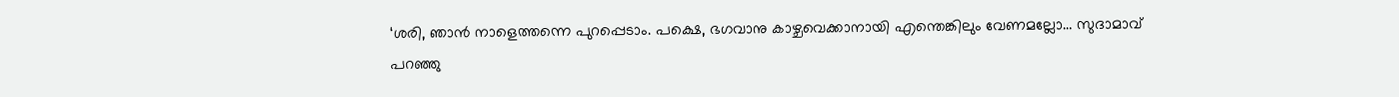‘ശരി, ഞാന്‍ നാളെത്തന്നെ പുറപ്പെടാം. പക്ഷെ, ഭഗവാനു കാഴ്ചവെക്കാനായി എന്തെങ്കിലും വേണമല്ലോ… സുദാമാവ് പറഞ്ഞു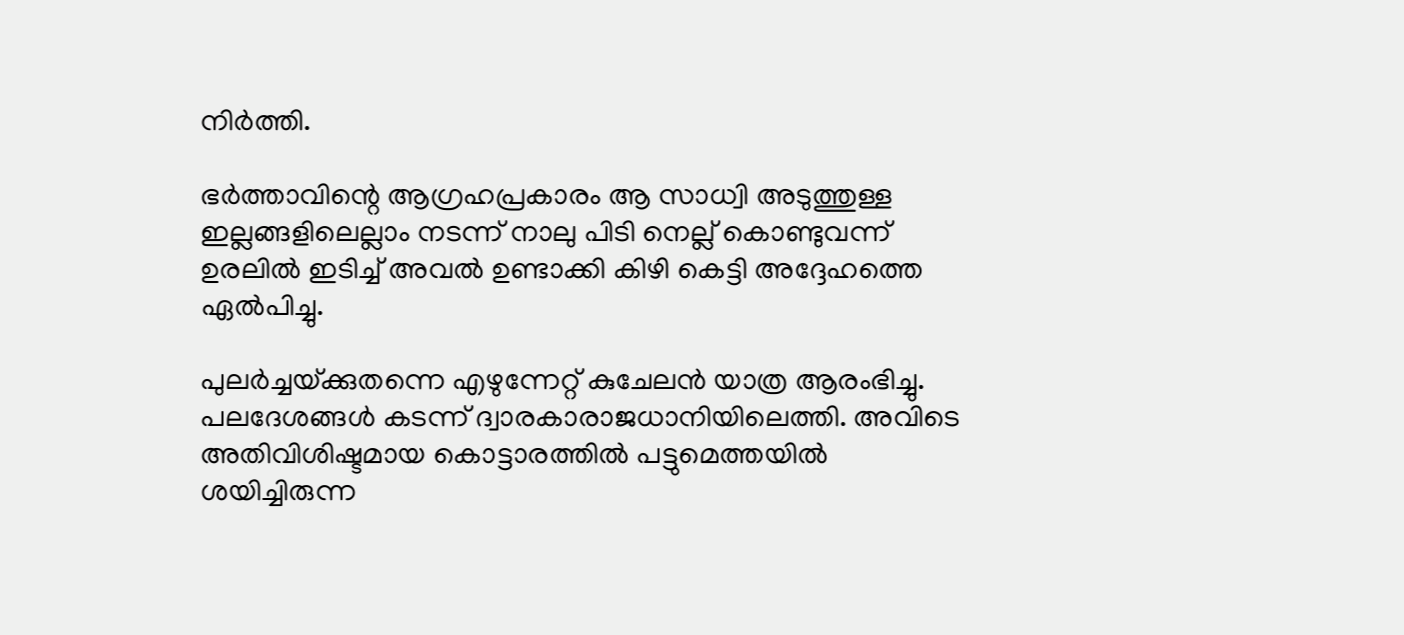നിര്‍ത്തി.

ഭര്‍ത്താവിന്റെ ആഗ്രഹപ്രകാരം ആ സാധ്വി അടുത്തുള്ള ഇല്ലങ്ങളിലെല്ലാം നടന്ന് നാലു പിടി നെല്ല് കൊണ്ടുവന്ന് ഉരലില്‍ ഇടിച്ച് അവല്‍ ഉണ്ടാക്കി കിഴി കെട്ടി അദ്ദേഹത്തെ ഏല്‍പിച്ചു.

പുലര്‍ച്ചയ്‌ക്കുതന്നെ എഴുന്നേറ്റ് കുചേലന്‍ യാത്ര ആരംഭിച്ചു. പലദേശങ്ങള്‍ കടന്ന് ദ്വാരകാരാജധാനിയിലെത്തി. അവിടെ അതിവിശിഷ്ടമായ കൊട്ടാരത്തില്‍ പട്ടുമെത്തയില്‍ ശയിച്ചിരുന്ന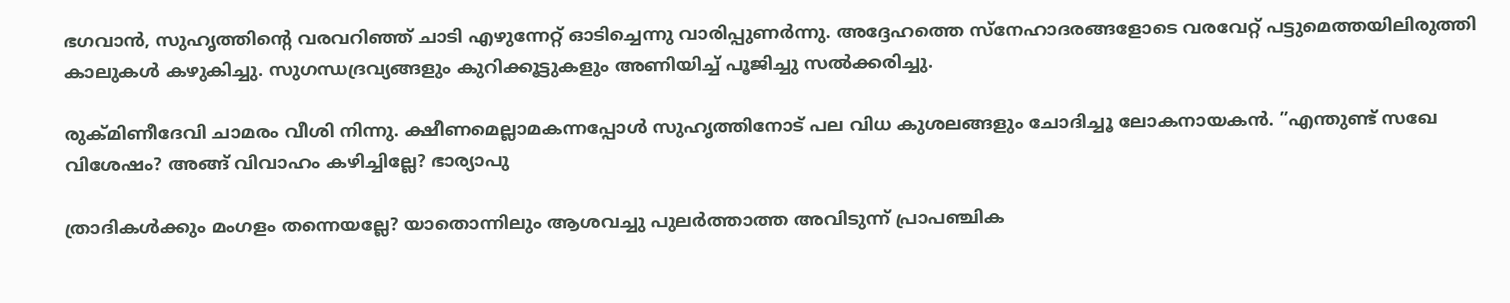ഭഗവാന്‍, സുഹൃത്തിന്റെ വരവറിഞ്ഞ് ചാടി എഴുന്നേറ്റ് ഓടിച്ചെന്നു വാരിപ്പുണര്‍ന്നു. അദ്ദേഹത്തെ സ്‌നേഹാദരങ്ങളോടെ വരവേറ്റ് പട്ടുമെത്തയിലിരുത്തി കാലുകള്‍ കഴുകിച്ചു. സുഗന്ധദ്രവ്യങ്ങളും കുറിക്കൂട്ടുകളും അണിയിച്ച് പൂജിച്ചു സല്‍ക്കരിച്ചു.

രുക്മിണീദേവി ചാമരം വീശി നിന്നു. ക്ഷീണമെല്ലാമകന്നപ്പോള്‍ സുഹൃത്തിനോട് പല വിധ കുശലങ്ങളും ചോദിച്ചൂ ലോകനായകന്‍. ”എന്തുണ്ട് സഖേ വിശേഷം? അങ്ങ് വിവാഹം കഴിച്ചില്ലേ? ഭാര്യാപു

ത്രാദികള്‍ക്കും മംഗളം തന്നെയല്ലേ? യാതൊന്നിലും ആശവച്ചു പുലര്‍ത്താത്ത അവിടുന്ന് പ്രാപഞ്ചിക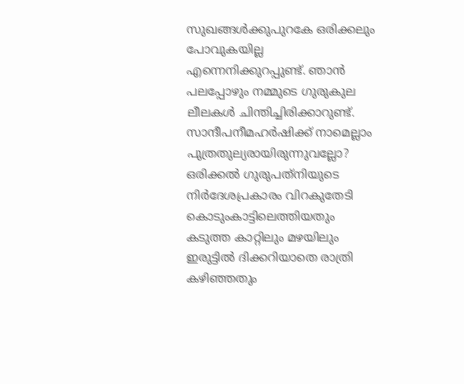സുഖങ്ങള്‍ക്കുപുറകേ ഒരിക്കലും പോവുകയില്ല എന്നെനിക്കുറപ്പുണ്ട്. ഞാന്‍ പലപ്പോഴും നമ്മുടെ ഗുരുകുല ലീലകള്‍ ചിന്തിച്ചിരിക്കാറുണ്ട്. സാന്ദീപനീമഹര്‍ഷിക്ക് നാമെല്ലാം പുത്രതുല്യരായിരുന്നുവല്ലോ?  ഒരിക്കല്‍ ഗുരുപത്‌നിയുടെ നിര്‍ദേശപ്രകാരം വിറകുതേടി കൊടുംകാട്ടിലെത്തിയതും കടുത്ത കാറ്റിലും മഴയിലും ഇരുട്ടില്‍ ദിക്കറിയാതെ രാത്രി കഴിഞ്ഞതും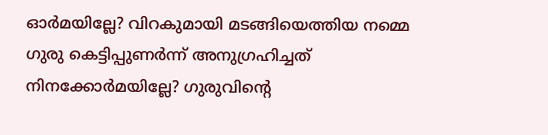ഓര്‍മയില്ലേ? വിറകുമായി മടങ്ങിയെത്തിയ നമ്മെ ഗുരു കെട്ടിപ്പുണര്‍ന്ന് അനുഗ്രഹിച്ചത് നിനക്കോര്‍മയില്ലേ? ഗുരുവിന്റെ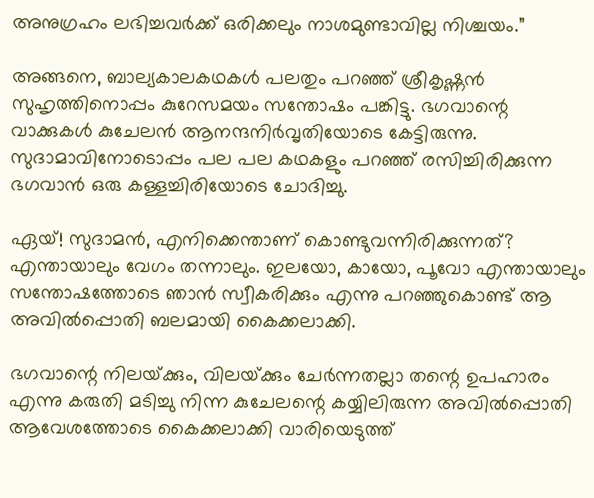അനുഗ്രഹം ലഭിച്ചവര്‍ക്ക് ഒരിക്കലും നാശമുണ്ടാവില്ല നിശ്ചയം.”

അങ്ങനെ, ബാല്യകാലകഥകള്‍ പലതും പറഞ്ഞ് ശ്രീകൃഷ്ണന്‍ സുഹൃത്തിനൊപ്പം കുറേസമയം സന്തോഷം പങ്കിട്ടു. ഭഗവാന്റെ വാക്കുകള്‍ കുചേലന്‍ ആനന്ദനിര്‍വൃതിയോടെ കേട്ടിരുന്നു. സുദാമാവിനോടൊപ്പം പല പല കഥകളും പറഞ്ഞ് രസിച്ചിരിക്കുന്ന ഭഗവാന്‍ ഒരു കള്ളച്ചിരിയോടെ ചോദിച്ചു.

ഏയ്! സുദാമന്‍, എനിക്കെന്താണ് കൊണ്ടുവന്നിരിക്കുന്നത്? എന്തായാലും വേഗം തന്നാലും. ഇലയോ, കായോ, പൂവോ എന്തായാലും സന്തോഷത്തോടെ ഞാന്‍ സ്വീകരിക്കും എന്നു പറഞ്ഞുകൊണ്ട് ആ അവില്‍പ്പൊതി ബലമായി കൈക്കലാക്കി.

ഭഗവാന്റെ നിലയ്‌ക്കും, വിലയ്‌ക്കും ചേര്‍ന്നതല്ലാ തന്റെ ഉപഹാരം എന്നു കരുതി മടിച്ചു നിന്ന കുചേലന്റെ കയ്യിലിരുന്ന അവില്‍പ്പൊതി ആവേശത്തോടെ കൈക്കലാക്കി വാരിയെടുത്ത്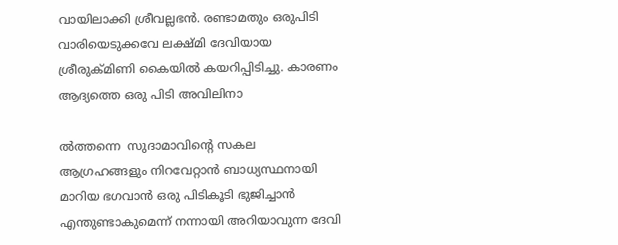വായിലാക്കി ശ്രീവല്ലഭന്‍. രണ്ടാമതും ഒരുപിടി വാരിയെടുക്കവേ ലക്ഷ്മി ദേവിയായ ശ്രീരുക്മിണി കൈയില്‍ കയറിപ്പിടിച്ചു. കാരണം ആദ്യത്തെ ഒരു പിടി അവിലിനാ

ല്‍ത്തന്നെ  സുദാമാവിന്റെ സകല ആഗ്രഹങ്ങളും നിറവേറ്റാന്‍ ബാധ്യസ്ഥനായി മാറിയ ഭഗവാന്‍ ഒരു പിടികൂടി ഭുജിച്ചാന്‍ എന്തുണ്ടാകുമെന്ന് നന്നായി അറിയാവുന്ന ദേവി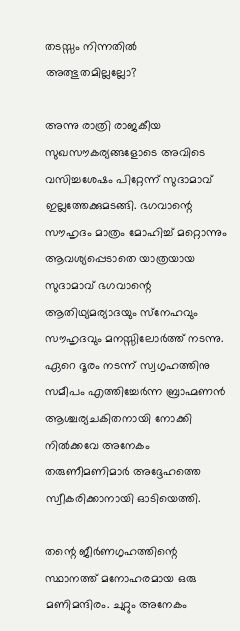തടസ്സം നിന്നതില്‍ അത്ഭുതമില്ലല്ലോ?

അന്നു രാത്രി രാജകീയ സുഖസൗകര്യങ്ങളോടെ അവിടെ വസിച്ചശേഷം പിറ്റേന്ന് സുദാമാവ് ഇല്ലത്തേക്കുമടങ്ങി. ഭഗവാന്റെ സൗഹൃദം മാത്രം മോഹിച്ച് മറ്റൊന്നും ആവശ്യപ്പെടാതെ യാത്രയായ സുദാമാവ് ഭഗവാന്റെ  ആതിഥ്യമര്യാദയും സ്‌നേഹവും സൗഹൃദവും മനസ്സിലോര്‍ത്ത് നടന്നു. ഏറെ ദൂരം നടന്ന് സ്വഗൃഹത്തിനു സമീപം എത്തിച്ചേര്‍ന്ന ബ്രാഹ്മണന്‍ ആശ്ചര്യചകിതനായി നോക്കി നില്‍ക്കവേ അനേകം തരുണീമണിമാര്‍ അദ്ദേഹത്തെ സ്വീകരിക്കാനായി ഓടിയെത്തി.

തന്റെ ജീര്‍ണഗൃഹത്തിന്റെ സ്ഥാനത്ത് മനോഹരമായ ഒരു മണിമന്ദിരം. ചുറ്റും അനേകം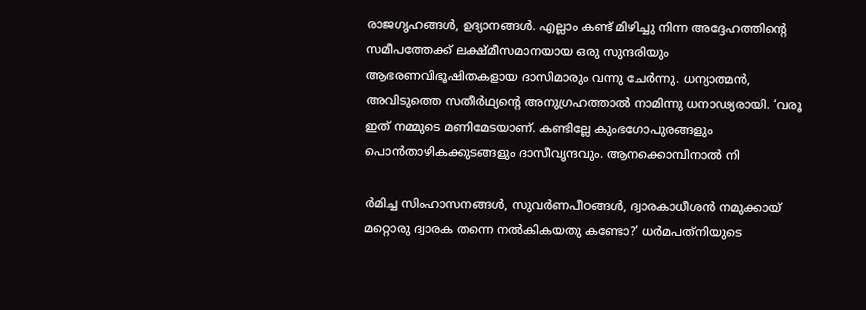രാജഗൃഹങ്ങള്‍, ഉദ്യാനങ്ങള്‍. എല്ലാം കണ്ട് മിഴിച്ചു നിന്ന അദ്ദേഹത്തിന്റെ സമീപത്തേക്ക് ലക്ഷ്മീസമാനയായ ഒരു സുന്ദരിയും ആഭരണവിഭൂഷിതകളായ ദാസിമാരും വന്നു ചേര്‍ന്നു. ധന്യാത്മന്‍, അവിടുത്തെ സതീര്‍ഥ്യന്റെ അനുഗ്രഹത്താല്‍ നാമിന്നു ധനാഢ്യരായി. ‘വരൂ ഇത് നമ്മുടെ മണിമേടയാണ്. കണ്ടില്ലേ കുംഭഗോപുരങ്ങളും പൊന്‍താഴികക്കുടങ്ങളും ദാസീവൃന്ദവും. ആനക്കൊമ്പിനാല്‍ നി

ര്‍മിച്ച സിംഹാസനങ്ങള്‍, സുവര്‍ണപീഠങ്ങള്‍, ദ്വാരകാധീശന്‍ നമുക്കായ് മറ്റൊരു ദ്വാരക തന്നെ നല്‍കികയതു കണ്ടോ?’ ധര്‍മപത്‌നിയുടെ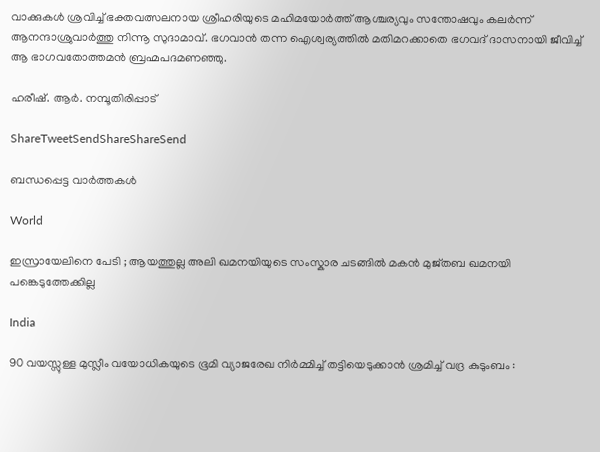വാക്കുകള്‍ ശ്രവിച്ച് ഭക്തവത്സലനായ ശ്രീഹരിയുടെ മഹിമയോര്‍ത്ത് ആശ്ചര്യവും സന്തോഷവും കലര്‍ന്ന് ആനന്ദാശ്രുവാര്‍ത്തു നിന്നൂ സുദാമാവ്. ഭഗവാന്‍ തന്ന ഐശ്വര്യത്തില്‍ മതിമറക്കാതെ ഭഗവദ് ദാസനായി ജീവിച്ച് ആ ഭാഗവതോത്തമന്‍ ബ്രഹ്മപദമണഞ്ഞു.

ഹരീഷ്. ആര്‍. നമ്പൂതിരിപ്പാട്

ShareTweetSendShareShareSend

ബന്ധപ്പെട്ട വാര്‍ത്തകള്‍

World

ഇസ്രായേലിനെ പേടി ; ആയത്തുല്ല അലി ഖമനയിയുടെ സംസ്കാര ചടങ്ങിൽ മകൻ മുജ്തബ ഖമനയി പങ്കെടുത്തേക്കില്ല

India

90 വയസ്സുള്ള മുസ്ലീം വയോധികയുടെ ഭൂമി വ്യാജരേഖ നിർമ്മിച്ച് തട്ടിയെടുക്കാൻ ശ്രമിച്ച് വദ്ര കുടുംബം :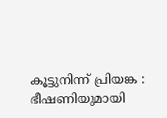കൂട്ടുനിന്ന് പ്രിയങ്ക : ഭീഷണിയുമായി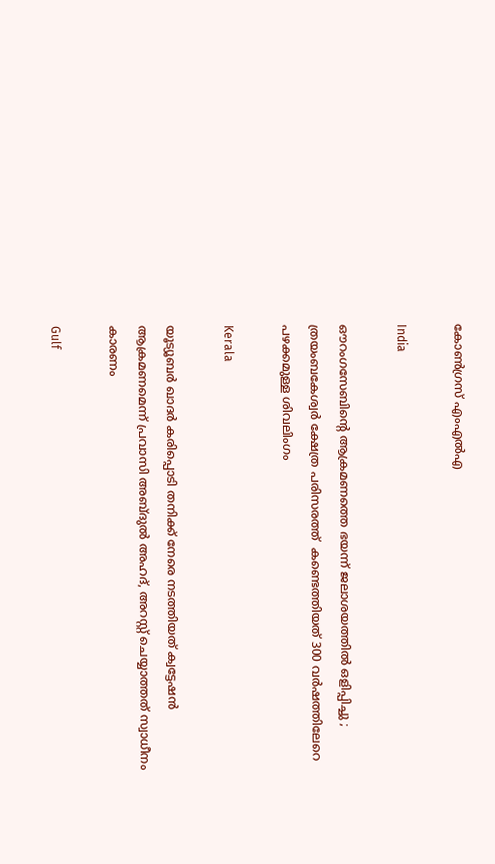കോൺഗ്രസ് എംഎൽഎ

India

ഔറംഗസേബിന്റെ ആക്രമണത്തെ ഭയന്ന് ജലാശയത്തിൽ ഒളിപ്പിച്ചു ; ത്രയംബകേശ്വർ ക്ഷേത്ര പരിസരത്ത്  കണ്ടെത്തിയത് 300 വർഷത്തിലേറെ പഴക്കമുള്ള ശിവലിംഗം

Kerala

യൂട്യൂബര്‍ ഖാദര്‍ കരിപ്പൊടി തനിക്ക് നേരെ നടത്തിയത് ക്വട്ടേഷന്‍ ആക്രമണമെന്ന് പ്രവാസി അബ്ദുല്‍ അഹദ്, അറസ്റ്റ് ചെയ്യാത്തത് സ്വാധീനം കാരണം

Gulf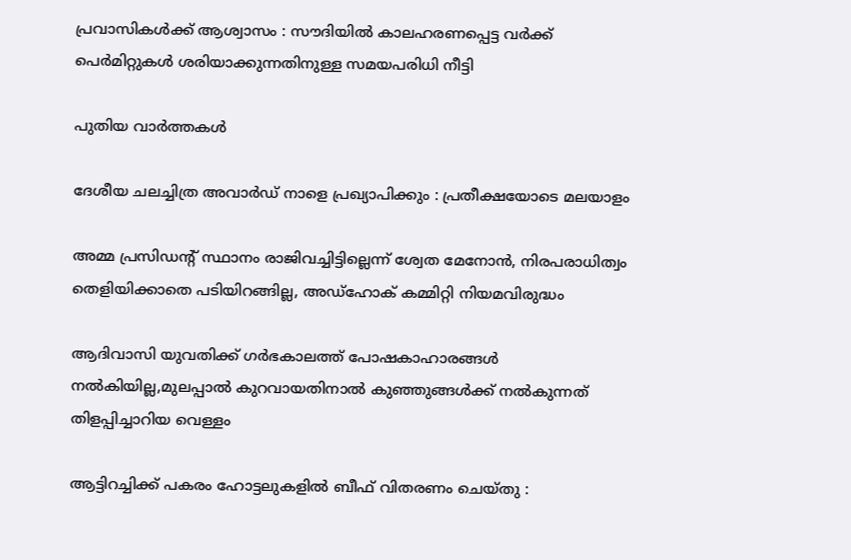പ്രവാസികൾക്ക് ആശ്വാസം : സൗദിയിൽ കാലഹരണപ്പെട്ട വർക്ക് പെർമിറ്റുകൾ ശരിയാക്കുന്നതിനുള്ള സമയപരിധി നീട്ടി

പുതിയ വാര്‍ത്തകള്‍

ദേശീയ ചലച്ചിത്ര അവാര്‍ഡ് നാളെ പ്രഖ്യാപിക്കും : പ്രതീക്ഷയോടെ മലയാളം

അമ്മ പ്രസിഡന്റ് സ്ഥാനം രാജിവച്ചിട്ടില്ലെന്ന് ശ്വേത മേനോന്‍, നിരപരാധിത്വം തെളിയിക്കാതെ പടിയിറങ്ങില്ല, അഡ്‌ഹോക് കമ്മിറ്റി നിയമവിരുദ്ധം

ആദിവാസി യുവതിക്ക് ഗര്‍ഭകാലത്ത് പോഷകാഹാരങ്ങള്‍ നല്‍കിയില്ല,മുലപ്പാല്‍ കുറവായതിനാല്‍ കുഞ്ഞുങ്ങള്‍ക്ക് നല്‍കുന്നത് തിളപ്പിച്ചാറിയ വെള്ളം

ആട്ടിറച്ചിക്ക് പകരം ഹോട്ടലുകളിൽ ബീഫ് വിതരണം ചെയ്തു :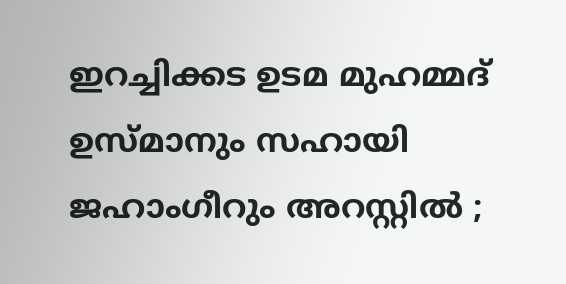ഇറച്ചിക്കട ഉടമ മുഹമ്മദ് ഉസ്മാനും സഹായി ജഹാംഗീറും അറസ്റ്റിൽ ;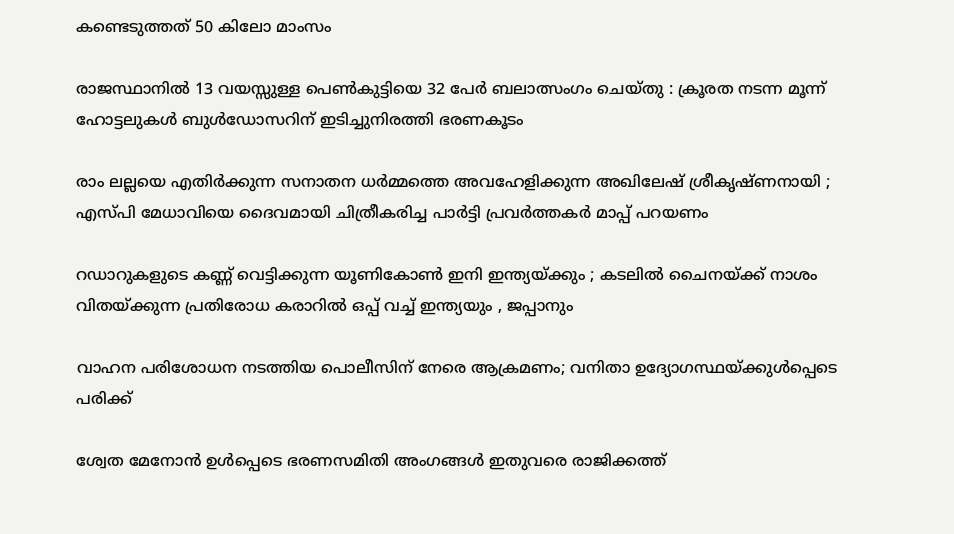കണ്ടെടുത്തത് 50 കിലോ മാംസം

രാജസ്ഥാനിൽ 13 വയസ്സുള്ള പെൺകുട്ടിയെ 32 പേർ ബലാത്സംഗം ചെയ്തു : ക്രൂരത നടന്ന മൂന്ന് ഹോട്ടലുകൾ ബുൾഡോസറിന് ഇടിച്ചുനിരത്തി ഭരണകൂടം

രാം ലല്ലയെ എതിർക്കുന്ന സനാതന ധർമ്മത്തെ അവഹേളിക്കുന്ന അഖിലേഷ് ശ്രീകൃഷ്ണനായി ; എസ്പി മേധാവിയെ ദൈവമായി ചിത്രീകരിച്ച പാർട്ടി പ്രവർത്തകർ മാപ്പ് പറയണം

റഡാറുകളുടെ കണ്ണ് വെട്ടിക്കുന്ന യൂണികോൺ ഇനി ഇന്ത്യയ്‌ക്കും ; കടലിൽ ചൈനയ്‌ക്ക് നാശം വിതയ്‌ക്കുന്ന പ്രതിരോധ കരാറിൽ ഒപ്പ് വച്ച് ഇന്ത്യയും , ജപ്പാനും

വാഹന പരിശോധന നടത്തിയ പൊലീസിന് നേരെ ആക്രമണം; വനിതാ ഉദ്യോഗസ്ഥയ്‌ക്കുള്‍പ്പെടെ പരിക്ക്

ശ്വേത മേനോന്‍ ഉള്‍പ്പെടെ ഭരണസമിതി അംഗങ്ങള്‍ ഇതുവരെ രാജിക്കത്ത്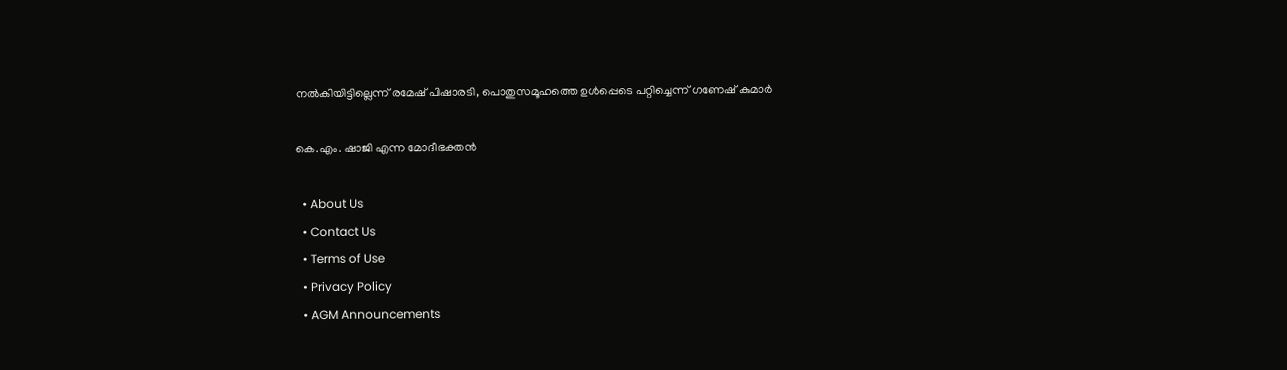നല്‍കിയിട്ടില്ലെന്ന് രമേഷ് പിഷാരടി, പൊതുസമൂഹത്തെ ഉള്‍പ്പെടെ പറ്റിച്ചെന്ന് ഗണേഷ് കുമാര്‍

കെ.എം. ഷാജി എന്ന മോദീഭക്തന്‍

  • About Us
  • Contact Us
  • Terms of Use
  • Privacy Policy
  • AGM Announcements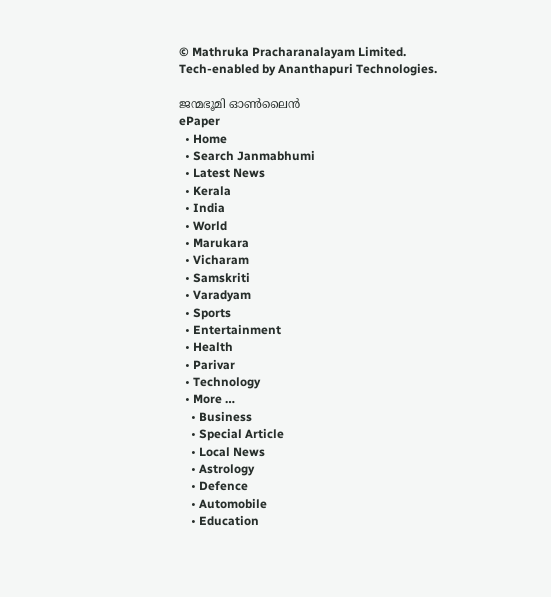© Mathruka Pracharanalayam Limited.
Tech-enabled by Ananthapuri Technologies.

ജന്മഭൂമി ഓണ്‍ലൈന്‍
ePaper
  • Home
  • Search Janmabhumi
  • Latest News
  • Kerala
  • India
  • World
  • Marukara
  • Vicharam
  • Samskriti
  • Varadyam
  • Sports
  • Entertainment
  • Health
  • Parivar
  • Technology
  • More …
    • Business
    • Special Article
    • Local News
    • Astrology
    • Defence
    • Automobile
    • Education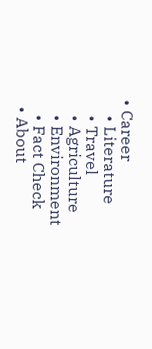• Career
    • Literature
    • Travel
    • Agriculture
    • Environment
    • Fact Check
  • About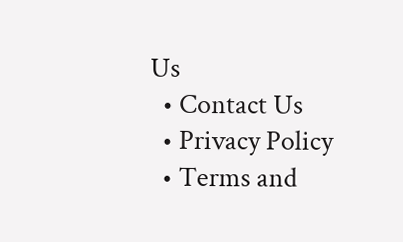Us
  • Contact Us
  • Privacy Policy
  • Terms and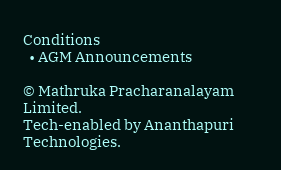Conditions
  • AGM Announcements

© Mathruka Pracharanalayam Limited.
Tech-enabled by Ananthapuri Technologies.